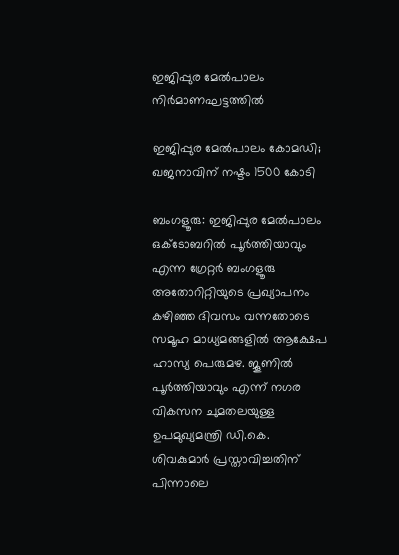ഇജിപ്പുര മേൽപാലം നിർമാണഘട്ടത്തിൽ

ഇജിപ്പുര മേൽപാലം കോമഡി; ഖജനാവിന് നഷ്ടം 1500 കോടി

ബംഗളൂരു: ഇജിപ്പുര മേൽപാലം ഒക്ടോബറിൽ പൂർത്തിയാവും എന്ന ഗ്രേറ്റർ ബംഗളൂരു അതോറിറ്റിയുടെ പ്രഖ്യാപനം കഴിഞ്ഞ ദിവസം വന്നതോടെ സമൂഹ മാധ്യമങ്ങളിൽ ആക്ഷേപ ഹാസ്യ പെരുമഴ. ജൂണിൽ പൂർത്തിയാവും എന്ന് നഗര വികസന ചുമതലയുള്ള ഉപമുഖ്യമന്ത്രി ഡി.കെ. ശിവകുമാർ പ്രസ്താവിച്ചതിന് പിന്നാലെ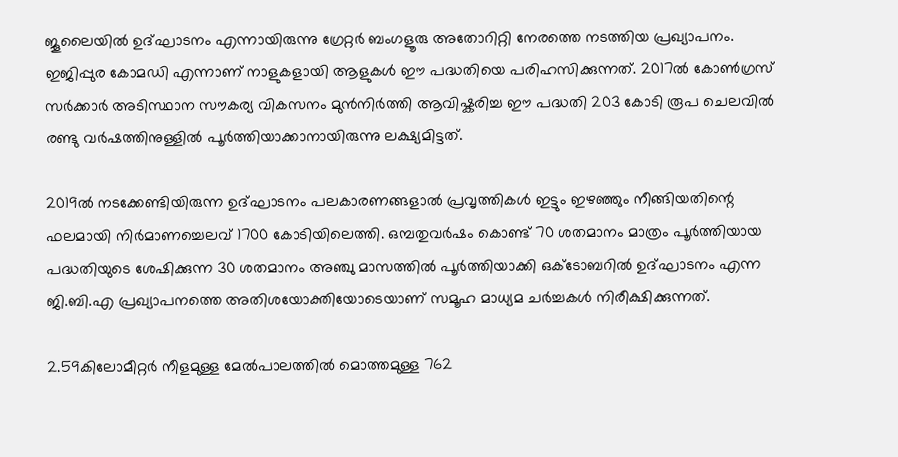ജൂലൈയിൽ ഉദ്ഘാടനം എന്നായിരുന്നു ഗ്രേറ്റർ ബംഗളൂരു അതോറിറ്റി നേരത്തെ നടത്തിയ പ്രഖ്യാപനം. ഇജിപ്പുര കോമഡി എന്നാണ് നാളുകളായി ആളുകൾ ഈ പദ്ധതിയെ പരിഹസിക്കുന്നത്. 2017ൽ കോൺഗ്രസ് സർക്കാർ അടിസ്ഥാന സൗകര്യ വികസനം മുൻനിർത്തി ആവിഷ്കരിച്ച ഈ പദ്ധതി 203 കോടി രൂപ ചെലവിൽ രണ്ടു വർഷത്തിനുള്ളിൽ പൂർത്തിയാക്കാനായിരുന്നു ലക്ഷ്യമിട്ടത്.

2019ൽ നടക്കേണ്ടിയിരുന്ന ഉദ്ഘാടനം പലകാരണങ്ങളാൽ പ്രവൃത്തികൾ ഇട്ടും ഇഴഞ്ഞും നീങ്ങിയതിന്റെ ഫലമായി നിർമാണച്ചെലവ് 1700 കോടിയിലെത്തി. ഒമ്പതുവർഷം കൊണ്ട് 70 ശതമാനം മാത്രം പൂർത്തിയായ പദ്ധതിയുടെ ശേഷിക്കുന്ന 30 ശതമാനം അഞ്ചു മാസത്തിൽ പൂർത്തിയാക്കി ഒക്ടോബറിൽ ഉദ്ഘാടനം എന്ന ജി.ബി.എ പ്രഖ്യാപനത്തെ അതിശയോക്തിയോടെയാണ് സമൂഹ മാധ്യമ ചർച്ചകൾ നിരീക്ഷിക്കുന്നത്.

2.59കിലോമീറ്റർ നീളമുള്ള മേൽപാലത്തിൽ മൊത്തമുള്ള 762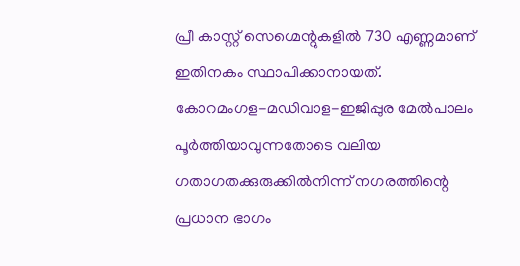പ്രീ കാസ്റ്റ് സെഗ്മെന്റുകളിൽ 730 എണ്ണമാണ് ഇതിനകം സ്ഥാപിക്കാനായത്. കോറമംഗള-മഡിവാള-ഇജിപ്പുര മേൽപാലം പൂർത്തിയാവുന്നതോടെ വലിയ ഗതാഗതക്കുരുക്കിൽനിന്ന് നഗരത്തിന്റെ പ്രധാന ഭാഗം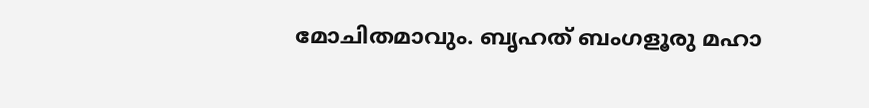മോചിതമാവും. ബൃഹത് ബംഗളൂരു മഹാ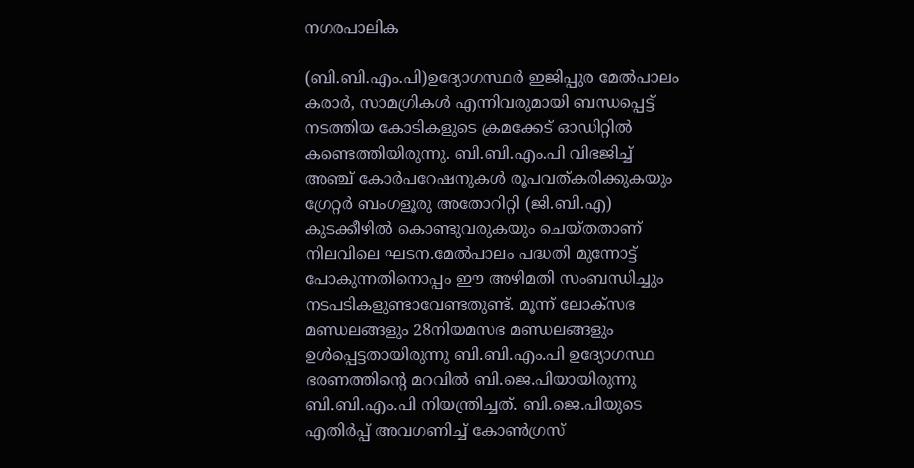നഗരപാലിക

(ബി.ബി.എം.പി)ഉദ്യോഗസ്ഥർ ഇജിപ്പുര മേൽപാലം കരാർ, സാമഗ്രികൾ എന്നിവരുമായി ബന്ധപ്പെട്ട് നടത്തിയ കോടികളുടെ ക്രമക്കേട് ഓഡിറ്റിൽ കണ്ടെത്തിയിരുന്നു. ബി.ബി.എം.പി വിഭജിച്ച് അഞ്ച് കോർപറേഷനുകൾ രൂപവത്കരിക്കുകയും ഗ്രേറ്റർ ബംഗളൂരു അതോറിറ്റി (ജി.ബി.എ) കുടക്കീഴിൽ കൊണ്ടുവരുകയും ചെയ്തതാണ് നിലവിലെ ഘടന.മേൽപാലം പദ്ധതി മുന്നോട്ട് പോകുന്നതിനൊപ്പം ഈ അഴിമതി സംബന്ധിച്ചും നടപടികളുണ്ടാവേണ്ടതുണ്ട്. മൂന്ന് ലോക്സഭ മണ്ഡലങ്ങളും 28നിയമസഭ മണ്ഡലങ്ങളും ഉൾപ്പെട്ടതായിരുന്നു ബി.ബി.എം.പി ഉദ്യോഗസ്ഥ ഭരണത്തിന്റെ മറവിൽ ബി.ജെ.പിയായിരുന്നു ബി.ബി.എം.പി നിയന്ത്രിച്ചത്. ബി.ജെ.പിയുടെ എതിർപ്പ് അവഗണിച്ച് കോൺഗ്രസ്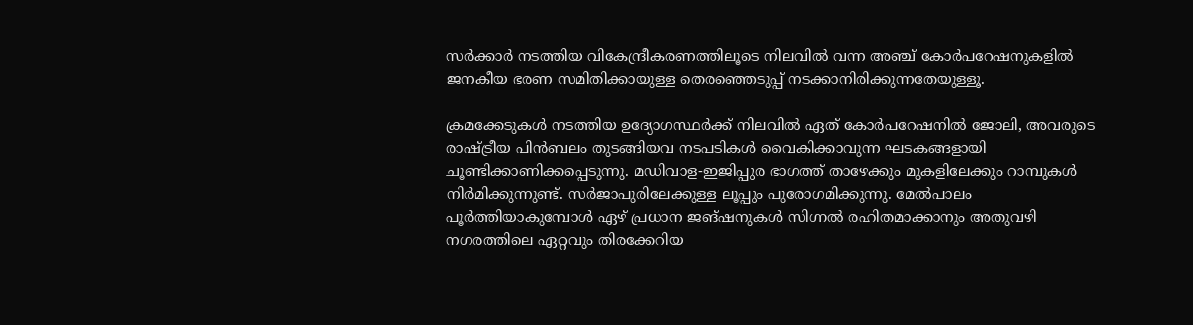സർക്കാർ നടത്തിയ വികേന്ദ്രീകരണത്തിലൂടെ നിലവിൽ വന്ന അഞ്ച് കോർപറേഷനുകളിൽ ജനകീയ ഭരണ സമിതിക്കായുള്ള തെരഞ്ഞെടുപ്പ് നടക്കാനിരിക്കുന്നതേയുള്ളൂ.

ക്രമക്കേടുകൾ നടത്തിയ ഉദ്യോഗസ്ഥർക്ക് നിലവിൽ ഏത് കോർപറേഷനിൽ ജോലി, അവരുടെ രാഷ്ട്രീയ പിൻബലം തുടങ്ങിയവ നടപടികൾ വൈകിക്കാവുന്ന ഘടകങ്ങളായി ചൂണ്ടിക്കാണിക്കപ്പെടുന്നു. മഡിവാള-ഇജിപ്പുര ഭാഗത്ത് താഴേക്കും മുകളിലേക്കും റാമ്പുകൾ നിർമിക്കുന്നുണ്ട്. സർജാപുരിലേക്കുള്ള ലൂപ്പും പുരോഗമിക്കുന്നു. മേൽപാലം പൂർത്തിയാകുമ്പോൾ ഏഴ് പ്രധാന ജങ്ഷനുകൾ സിഗ്നൽ രഹിതമാക്കാനും അതുവഴി നഗരത്തിലെ ഏറ്റവും തിരക്കേറിയ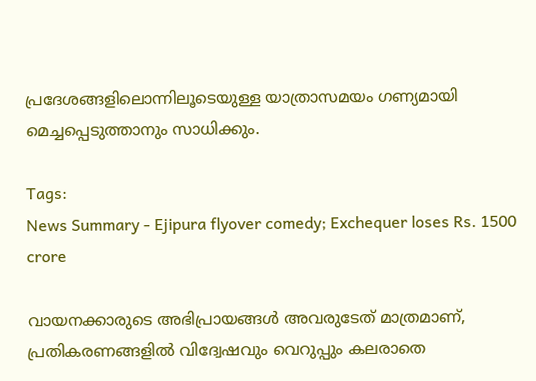പ്രദേശങ്ങളിലൊന്നിലൂടെയുള്ള യാത്രാസമയം ഗണ്യമായി മെച്ചപ്പെടുത്താനും സാധിക്കും.

Tags:
News Summary - Ejipura flyover comedy; Exchequer loses Rs. 1500 crore

വായനക്കാരുടെ അഭിപ്രായങ്ങള്‍ അവരുടേത് മാത്രമാണ്, പ്രതികരണങ്ങളിൽ വിദ്വേഷവും വെറുപ്പും കലരാതെ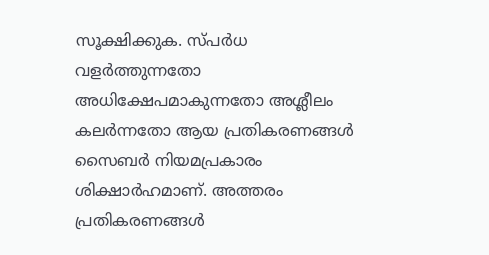സൂക്ഷിക്കുക. സ്പർധ വളർത്തുന്നതോ അധിക്ഷേപമാകുന്നതോ അശ്ലീലം കലർന്നതോ ആയ പ്രതികരണങ്ങൾ സൈബർ നിയമപ്രകാരം ശിക്ഷാർഹമാണ്. അത്തരം പ്രതികരണങ്ങൾ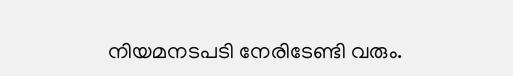നിയമനടപടി നേരിടേണ്ടി വരും.